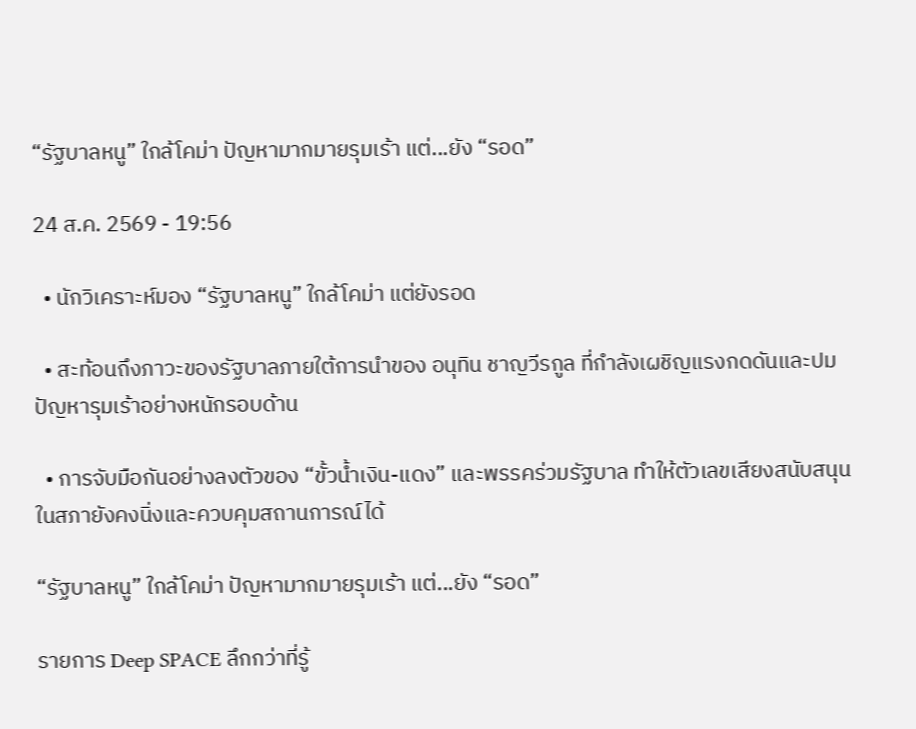“รัฐบาลหนู” ใกล้โคม่า ปัญหามากมายรุมเร้า แต่...ยัง “รอด”

24 ส.ค. 2569 - 19:56

  • นักวิเคราะห์มอง “รัฐบาลหนู” ใกล้โคม่า แต่ยังรอด

  • สะท้อนถึงภาวะของรัฐบาลภายใต้การนำของ อนุทิน ชาญวีรกูล ที่กำลังเผชิญแรงกดดันและปมปัญหารุมเร้าอย่างหนักรอบด้าน

  • การจับมือกันอย่างลงตัวของ “ขั้วน้ำเงิน-แดง” และพรรคร่วมรัฐบาล ทำให้ตัวเลขเสียงสนับสนุนในสภายังคงนิ่งและควบคุมสถานการณ์ได้

“รัฐบาลหนู” ใกล้โคม่า ปัญหามากมายรุมเร้า แต่...ยัง “รอด”

รายการ Deep SPACE ลึกกว่าที่รู้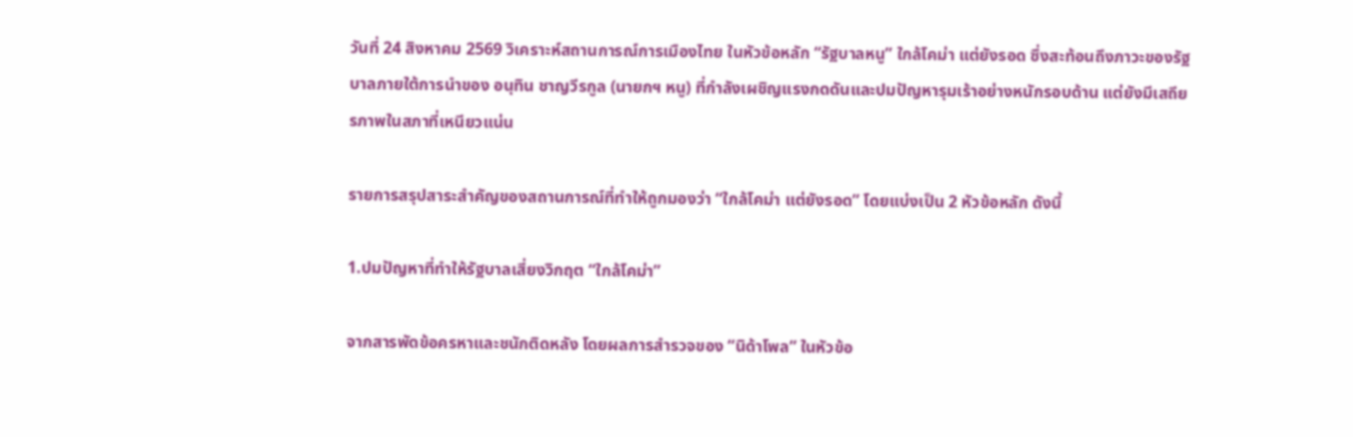วันที่ 24 สิงหาคม 2569 วิเคราะห์สถานการณ์การเมืองไทย ในหัวข้อหลัก “รัฐบาลหนู” ใกล้โคม่า แต่ยังรอด ซึ่งสะท้อนถึงภาวะของรัฐบาลภายใต้การนำของ อนุทิน ชาญวีรกูล (นายกฯ หนู) ที่กำลังเผชิญแรงกดดันและปมปัญหารุมเร้าอย่างหนักรอบด้าน แต่ยังมีเสถียรภาพในสภาที่เหนียวแน่น

รายการสรุปสาระสำคัญของสถานการณ์ที่ทำให้ถูกมองว่า “ใกล้โคม่า แต่ยังรอด” โดยแบ่งเป็น 2 หัวข้อหลัก ดังนี้

1.ปมปัญหาที่ทำให้รัฐบาลเสี่ยงวิกฤต “ใกล้โคม่า”

จากสารพัดข้อครหาและชนักติดหลัง โดยผลการสำรวจของ “นิด้าโพล” ในหัวข้อ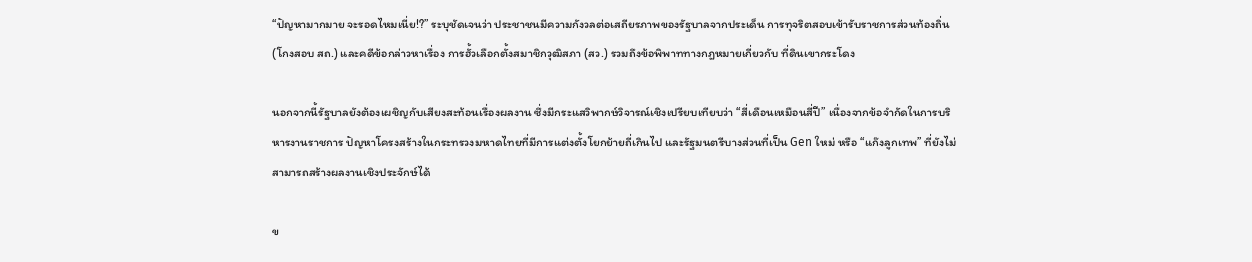“ปัญหามากมาย จะรอดไหมเนี่ย!?” ระบุชัดเจนว่า ประชาชนมีความกังวลต่อเสถียรภาพของรัฐบาลจากประเด็น การทุจริตสอบเข้ารับราชการส่วนท้องถิ่น (โกงสอบ สถ.) และคดีข้อกล่าวหาเรื่อง การฮั้วเลือกตั้งสมาชิกวุฒิสภา (สว.) รวมถึงข้อพิพาททางกฎหมายเกี่ยวกับ ที่ดินเขากระโดง

นอกจากนี้รัฐบาลยังต้องเผชิญกับเสียงสะท้อนเรื่องผลงาน ซึ่งมีกระแสวิพากษ์วิจารณ์เชิงเปรียบเทียบว่า “สี่เดือนเหมือนสี่ปี” เนื่องจากข้อจำกัดในการบริหารงานราชการ ปัญหาโครงสร้างในกระทรวงมหาดไทยที่มีการแต่งตั้งโยกย้ายถี่เกินไป และรัฐมนตรีบางส่วนที่เป็น Gen ใหม่ หรือ “แก๊งลูกเทพ” ที่ยังไม่สามารถสร้างผลงานเชิงประจักษ์ได้

ข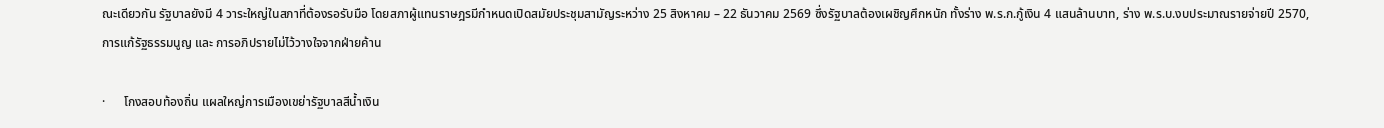ณะเดียวกัน รัฐบาลยังมี 4 วาระใหญ่ในสภาที่ต้องรอรับมือ โดยสภาผู้แทนราษฎรมีกำหนดเปิดสมัยประชุมสามัญระหว่าง 25 สิงหาคม – 22 ธันวาคม 2569 ซึ่งรัฐบาลต้องเผชิญศึกหนัก ทั้งร่าง พ.ร.ก.กู้เงิน 4 แสนล้านบาท, ร่าง พ.ร.บ.งบประมาณรายจ่ายปี 2570, การแก้รัฐธรรมนูญ และ การอภิปรายไม่ไว้วางใจจากฝ่ายค้าน

·      โกงสอบท้องถิ่น แผลใหญ่การเมืองเขย่ารัฐบาลสีน้ำเงิน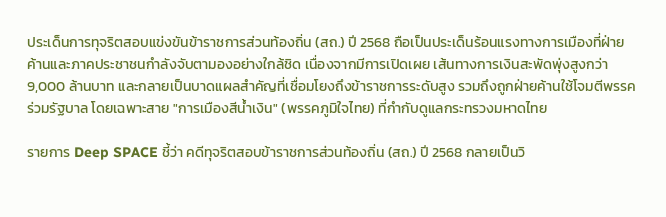ประเด็นการทุจริตสอบแข่งขันข้าราชการส่วนท้องถิ่น (สถ.) ปี 2568 ถือเป็นประเด็นร้อนแรงทางการเมืองที่ฝ่ายค้านและภาคประชาชนกำลังจับตามองอย่างใกล้ชิด เนื่องจากมีการเปิดเผย เส้นทางการเงินสะพัดพุ่งสูงกว่า 9,000 ล้านบาท และกลายเป็นบาดแผลสำคัญที่เชื่อมโยงถึงข้าราชการระดับสูง รวมถึงถูกฝ่ายค้านใช้โจมตีพรรคร่วมรัฐบาล โดยเฉพาะสาย "การเมืองสีน้ำเงิน" (พรรคภูมิใจไทย) ที่กำกับดูแลกระทรวงมหาดไทย

รายการ Deep SPACE ชี้ว่า คดีทุจริตสอบข้าราชการส่วนท้องถิ่น (สถ.) ปี 2568 กลายเป็นวิ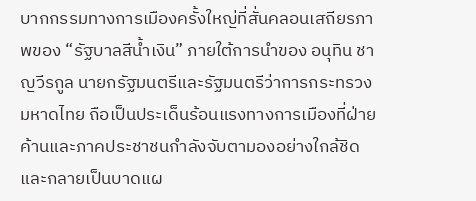บากกรรมทางการเมืองครั้งใหญ่ที่สั่นคลอนเสถียรภาพของ “รัฐบาลสีน้ำเงิน” ภายใต้การนำของ อนุทิน ชาญวีรกูล นายกรัฐมนตรีและรัฐมนตรีว่าการกระทรวงมหาดไทย ถือเป็นประเด็นร้อนแรงทางการเมืองที่ฝ่ายค้านและภาคประชาชนกำลังจับตามองอย่างใกล้ชิด และกลายเป็นบาดแผ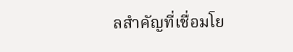ลสำคัญที่เชื่อมโย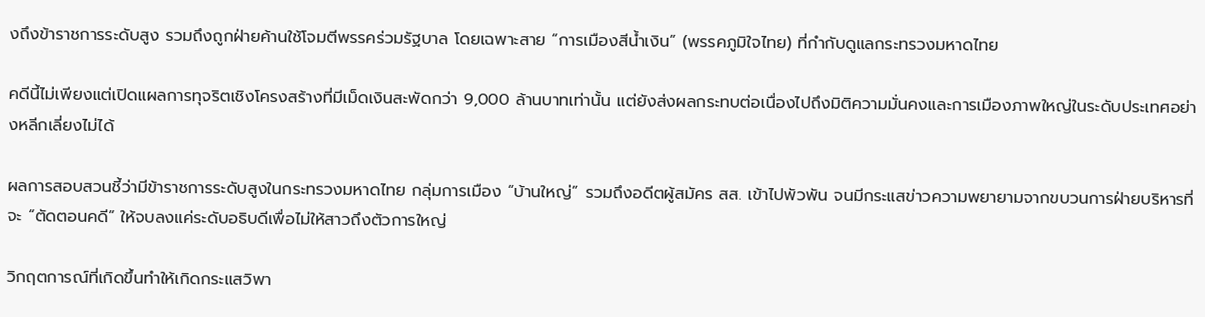งถึงข้าราชการระดับสูง รวมถึงถูกฝ่ายค้านใช้โจมตีพรรคร่วมรัฐบาล โดยเฉพาะสาย “การเมืองสีน้ำเงิน” (พรรคภูมิใจไทย) ที่กำกับดูแลกระทรวงมหาดไทย

คดีนี้ไม่เพียงแต่เปิดแผลการทุจริตเชิงโครงสร้างที่มีเม็ดเงินสะพัดกว่า 9,000 ล้านบาทเท่านั้น แต่ยังส่งผลกระทบต่อเนื่องไปถึงมิติความมั่นคงและการเมืองภาพใหญ่ในระดับประเทศอย่างหลีกเลี่ยงไม่ได้

ผลการสอบสวนชี้ว่ามีข้าราชการระดับสูงในกระทรวงมหาดไทย กลุ่มการเมือง “บ้านใหญ่” รวมถึงอดีตผู้สมัคร สส. เข้าไปพัวพัน จนมีกระแสข่าวความพยายามจากขบวนการฝ่ายบริหารที่จะ “ตัดตอนคดี” ให้จบลงแค่ระดับอธิบดีเพื่อไม่ให้สาวถึงตัวการใหญ่

วิกฤตการณ์ที่เกิดขึ้นทำให้เกิดกระแสวิพา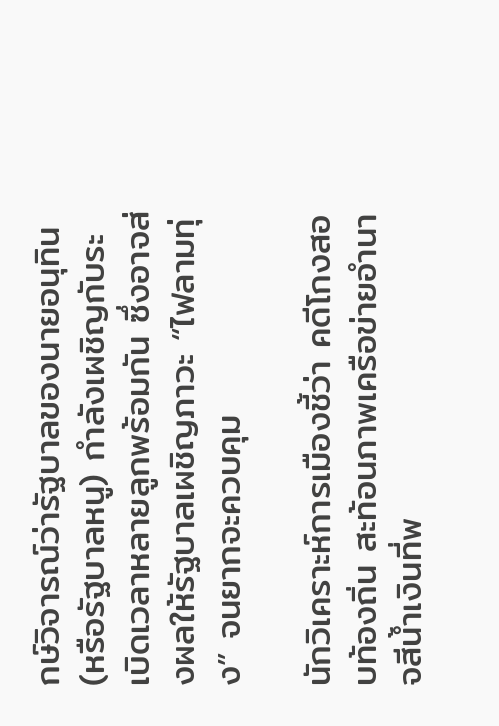กษ์วิจารณ์ว่ารัฐบาลของนายอนุทิน (หรือรัฐบาลหนู) กำลังเผชิญกับระเบิดเวลาหลายลูกพร้อมกัน ซึ่งอาจส่งผลให้รัฐบาลเผชิญภาวะ “ไฟลามทุ่ง” จนยากจะควบคุม

นักวิเคราะห์การเมืองชี้ว่า คดีโกงสอบท้องถิ่น สะท้อนภาพเครือข่ายอำนาจสีน้ำเงินที่พ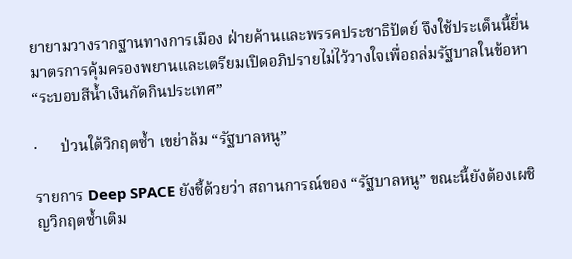ยายามวางรากฐานทางการเมือง ฝ่ายค้านและพรรคประชาธิปัตย์ จึงใช้ประเด็นนี้ยื่นมาตรการคุ้มครองพยานและเตรียมเปิดอภิปรายไม่ไว้วางใจเพื่อถล่มรัฐบาลในข้อหา “ระบอบสีน้ำเงินกัดกินประเทศ”

·      ป่วนใต้วิกฤตซ้ำ เขย่าล้ม “รัฐบาลหนู”

รายการ Deep SPACE ยังชี้ด้วยว่า สถานการณ์ของ “รัฐบาลหนู” ขณะนี้ยังต้องเผชิญวิกฤตซ้ำเติม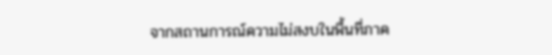จากสถานการณ์ความไม่สงบในพื้นที่ภาค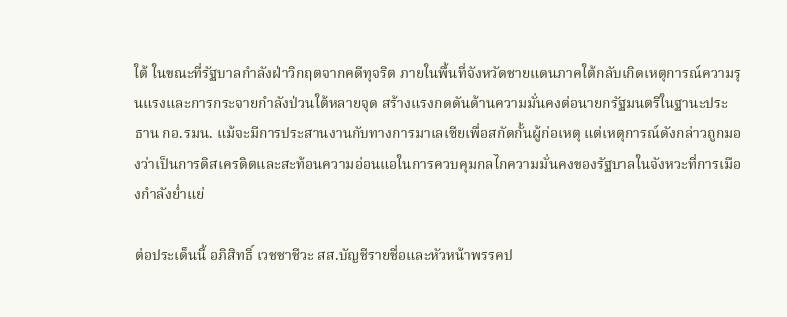ใต้ ในขณะที่รัฐบาลกำลังฝ่าวิกฤตจากคดีทุจริต ภายในพื้นที่จังหวัดชายแดนภาคใต้กลับเกิดเหตุการณ์ความรุนแรงและการกระจายกำลังป่วนใต้หลายจุด สร้างแรงกดดันด้านความมั่นคงต่อนายกรัฐมนตรีในฐานะประธาน กอ.รมน. แม้จะมีการประสานงานกับทางการมาเลเซียเพื่อสกัดกั้นผู้ก่อเหตุ แต่เหตุการณ์ดังกล่าวถูกมองว่าเป็นการดิสเครดิตและสะท้อนความอ่อนแอในการควบคุมกลไกความมั่นคงของรัฐบาลในจังหวะที่การเมืองกำลังย่ำแย่

ต่อประเด็นนี้ อภิสิทธิ์ เวชชาชีวะ สส.บัญชีรายชื่อและหัวหน้าพรรคป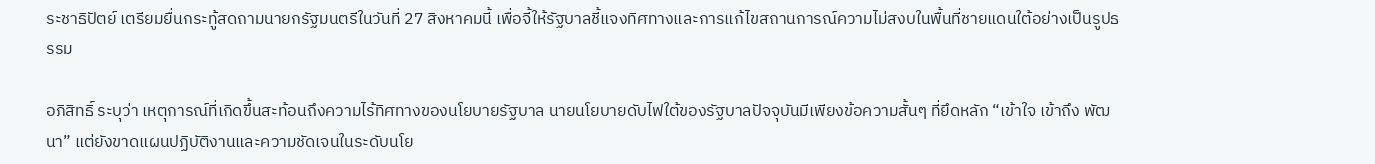ระชาธิปัตย์ เตรียมยื่นกระทู้สดถามนายกรัฐมนตรีในวันที่ 27 สิงหาคมนี้ เพื่อจี้ให้รัฐบาลชี้แจงทิศทางและการแก้ไขสถานการณ์ความไม่สงบในพื้นที่ชายแดนใต้อย่างเป็นรูปธรรม

อภิสิทธิ์ ระบุว่า เหตุการณ์ที่เกิดขึ้นสะท้อนถึงความไร้ทิศทางของนโยบายรัฐบาล นายนโยบายดับไฟใต้ของรัฐบาลปัจจุบันมีเพียงข้อความสั้นๆ ที่ยึดหลัก “เข้าใจ เข้าถึง พัฒนา” แต่ยังขาดแผนปฏิบัติงานและความชัดเจนในระดับนโย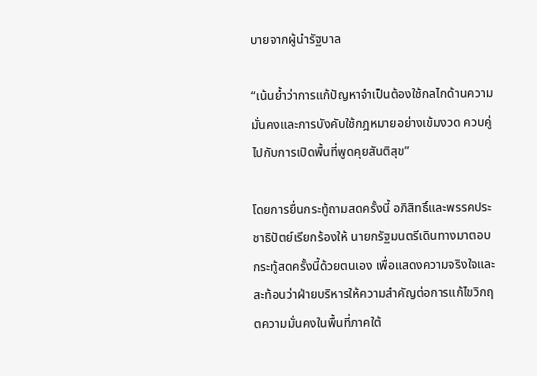บายจากผู้นำรัฐบาล

“เน้นย้ำว่าการแก้ปัญหาจำเป็นต้องใช้กลไกด้านความมั่นคงและการบังคับใช้กฎหมายอย่างเข้มงวด ควบคู่ไปกับการเปิดพื้นที่พูดคุยสันติสุข”

โดยการยื่นกระทู้ถามสดครั้งนี้ อภิสิทธิ์และพรรคประชาธิปัตย์เรียกร้องให้ นายกรัฐมนตรีเดินทางมาตอบกระทู้สดครั้งนี้ด้วยตนเอง เพื่อแสดงความจริงใจและสะท้อนว่าฝ่ายบริหารให้ความสำคัญต่อการแก้ไขวิกฤตความมั่นคงในพื้นที่ภาคใต้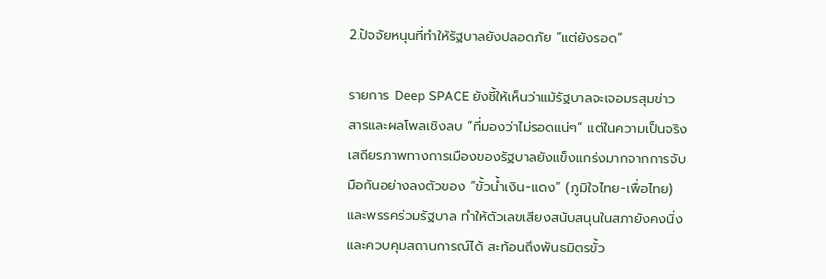2.ปัจจัยหนุนที่ทำให้รัฐบาลยังปลอดภัย “แต่ยังรอด”

รายการ Deep SPACE ยังชี้ให้เห็นว่าแม้รัฐบาลจะเจอมรสุมข่าวสารและผลโพลเชิงลบ “ที่มองว่าไม่รอดแน่ๆ” แต่ในความเป็นจริง เสถียรภาพทางการเมืองของรัฐบาลยังแข็งแกร่งมากจากการจับมือกันอย่างลงตัวของ “ขั้วน้ำเงิน-แดง” (ภูมิใจไทย-เพื่อไทย) และพรรคร่วมรัฐบาล ทำให้ตัวเลขเสียงสนับสนุนในสภายังคงนิ่งและควบคุมสถานการณ์ได้ สะท้อนถึงพันธมิตรขั้ว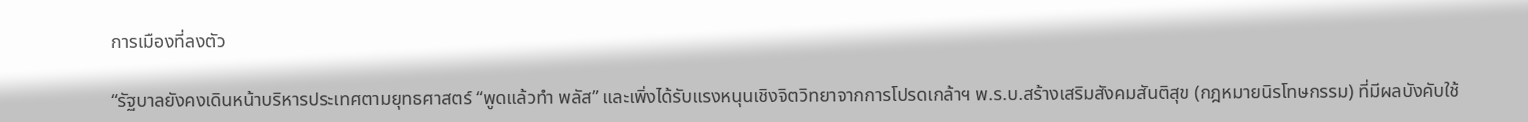การเมืองที่ลงตัว

“รัฐบาลยังคงเดินหน้าบริหารประเทศตามยุทธศาสตร์ “พูดแล้วทำ พลัส” และเพิ่งได้รับแรงหนุนเชิงจิตวิทยาจากการโปรดเกล้าฯ พ.ร.บ.สร้างเสริมสังคมสันติสุข (กฎหมายนิรโทษกรรม) ที่มีผลบังคับใช้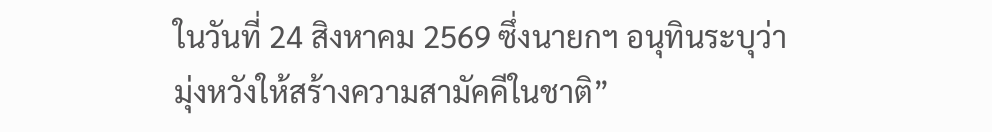ในวันที่ 24 สิงหาคม 2569 ซึ่งนายกฯ อนุทินระบุว่ามุ่งหวังให้สร้างความสามัคคีในชาติ”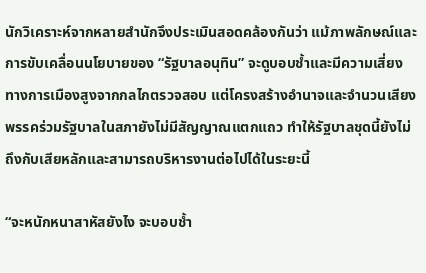นักวิเคราะห์จากหลายสำนักจึงประเมินสอดคล้องกันว่า แม้ภาพลักษณ์และการขับเคลื่อนนโยบายของ “รัฐบาลอนุทิน” จะดูบอบช้ำและมีความเสี่ยงทางการเมืองสูงจากกลไกตรวจสอบ แต่โครงสร้างอำนาจและจำนวนเสียงพรรคร่วมรัฐบาลในสภายังไม่มีสัญญาณแตกแถว ทำให้รัฐบาลชุดนี้ยังไม่ถึงกับเสียหลักและสามารถบริหารงานต่อไปได้ในระยะนี้

“จะหนักหนาสาหัสยังไง จะบอบช้ำ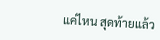แค่ไหน สุดท้ายแล้ว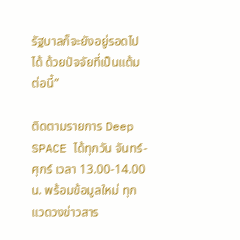รัฐบาลก็จะยังอยู่รอดไปได้ ด้วยปัจจัยที่เป็นแต้มต่อนี้”

ติดตามรายการ Deep SPACE ได้ทุกวัน จันทร์-ศุกร์ เวลา 13.00-14.00 น. พร้อมข้อมูลใหม่ ทุกแวดวงข่าวสาร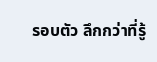รอบตัว ลึกกว่าที่รู้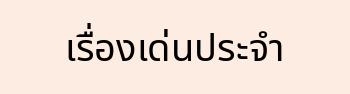เรื่องเด่นประจำ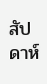สัปดาห์